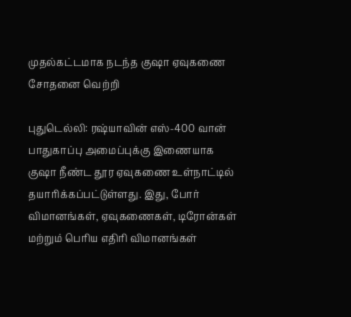முதல்கட்டமாக நடந்த குஷா ஏவுகணை சோதனை வெற்றி

புதுடெல்லி: ரஷ்யாவின் எஸ்-400 வான் பாதுகாப்பு அமைப்புக்கு இணையாக குஷா நீண்ட தூர ஏவுகணை உள்நாட்டில் தயாரிக்கப்பட்டுள்ளது. இது, போர் விமானங்கள், ஏவுகணைகள், டிரோன்கள் மற்றும் பெரிய எதிரி விமானங்கள்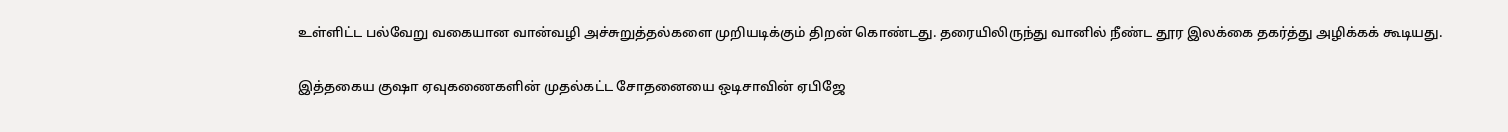உள்ளிட்ட பல்வேறு வகையான வான்வழி அச்சுறுத்தல்களை முறியடிக்கும் திறன் கொண்டது. தரையிலிருந்து வானில் நீண்ட தூர இலக்கை தகர்த்து அழிக்கக் கூடியது.

இத்தகைய குஷா ஏவுகணைகளின் முதல்கட்ட சோதனையை ஒடிசாவின் ஏபிஜே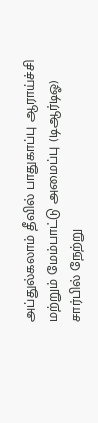அப்துல்கலாம் தீவில் பாதுகாப்பு ஆராய்ச்சி மற்றும் மேம்பாட்டு அமைப்பு (டிஆர்டிஓ) சார்பில் நேற்று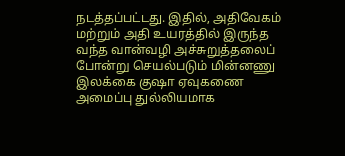நடத்தப்பட்டது. இதில், அதிவேகம் மற்றும் அதி உயரத்தில் இருந்த வந்த வான்வழி அச்சுறுத்தலைப் போன்று செயல்படும் மின்னணு இலக்கை குஷா ஏவுகணை அமைப்பு துல்லியமாக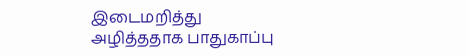இடைமறித்து அழித்ததாக பாதுகாப்பு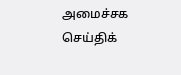அமைச்சக செய்திக்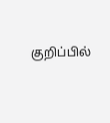குறிப்பில்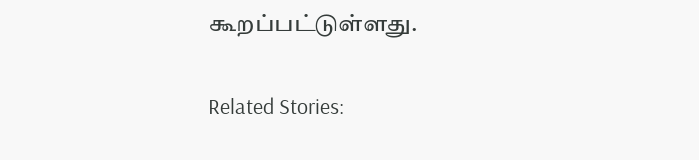கூறப்பட்டுள்ளது.

Related Stories: